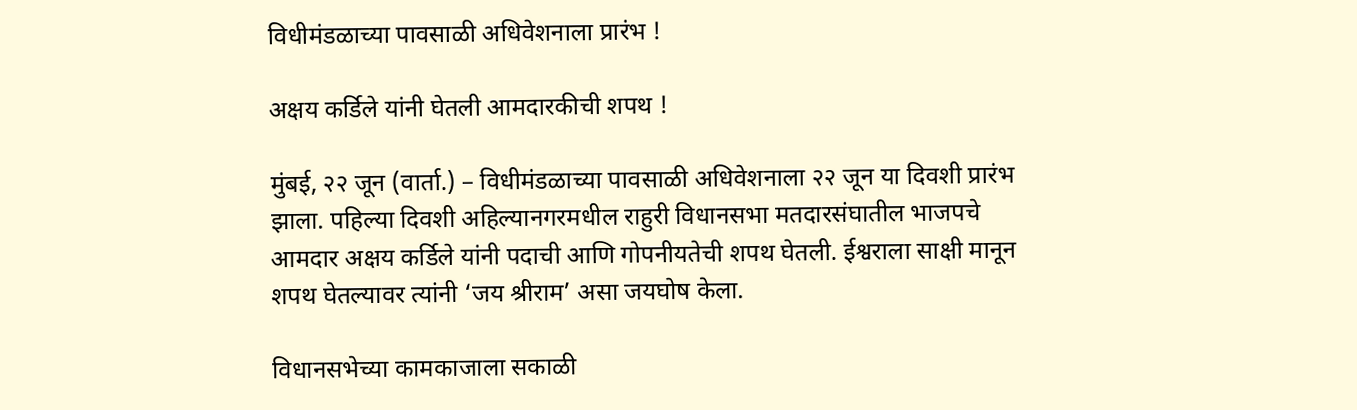विधीमंडळाच्या पावसाळी अधिवेशनाला प्रारंभ !

अक्षय कर्डिले यांनी घेतली आमदारकीची शपथ !

मुंबई, २२ जून (वार्ता.) – विधीमंडळाच्या पावसाळी अधिवेशनाला २२ जून या दिवशी प्रारंभ झाला. पहिल्या दिवशी अहिल्यानगरमधील राहुरी विधानसभा मतदारसंघातील भाजपचे आमदार अक्षय कर्डिले यांनी पदाची आणि गोपनीयतेची शपथ घेतली. ईश्वराला साक्षी मानून शपथ घेतल्यावर त्यांनी ‘जय श्रीराम’ असा जयघोष केला.

विधानसभेच्या कामकाजाला सकाळी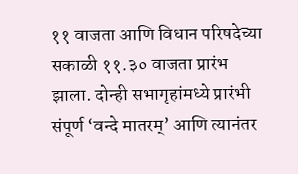११ वाजता आणि विधान परिषदेच्या सकाळी ११.३० वाजता प्रारंभ झाला. दोन्ही सभागृहांमध्ये प्रारंभी संपूर्ण ‘वन्दे मातरम्’ आणि त्यानंतर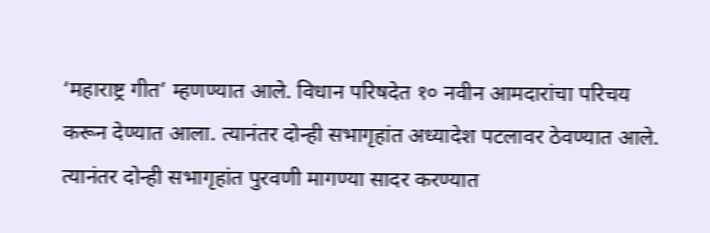‘महाराष्ट्र गीत’ म्हणण्यात आले. विधान परिषदेत १० नवीन आमदारांचा परिचय करून देण्यात आला. त्यानंतर दोन्ही सभागृहांत अध्यादेश पटलावर ठेवण्यात आले. त्यानंतर दोन्ही सभागृहांत पुरवणी मागण्या सादर करण्यात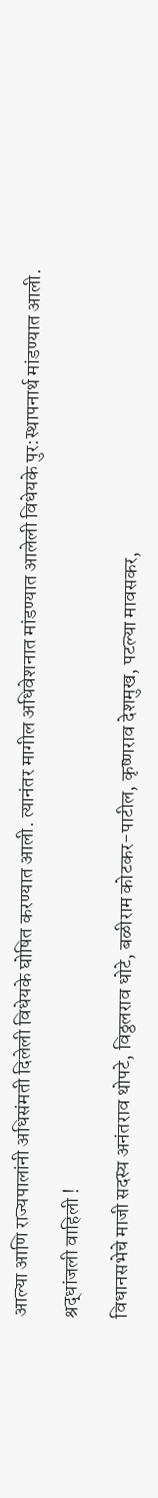आल्या आणि राज्यपालांनी अधिसंमती दिलेली विधेयके घोषित करण्यात आली. त्यानंतर मागील अधिवेशनात मांडण्यात आलेली विधेयके पुर:स्थापनार्थ मांडण्यात आली.

श्रद्धांजली वाहिली !

विधानसभेचे माजी सदस्य अनंतराव थोपटे, विठ्ठलराव धोटे, बळीराम कोटकर-पाटील, कृष्णराव देशमुख, पटल्या मावसकर,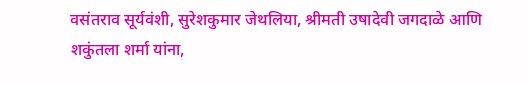वसंतराव सूर्यवंशी, सुरेशकुमार जेथलिया, श्रीमती उषादेवी जगदाळे आणि शकुंतला शर्मा यांना,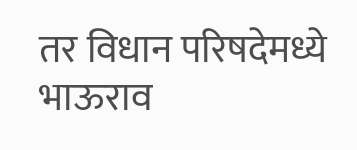तर विधान परिषदेमध्ये भाऊराव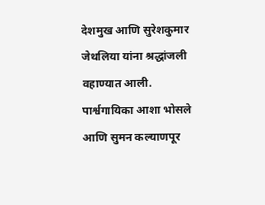देशमुख आणि सुरेशकुमार जेथलिया यांना श्रद्धांजली वहाण्यात आली. पार्श्वगायिका आशा भोसले आणि सुमन कल्याणपूर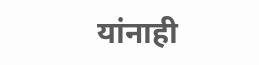यांनाही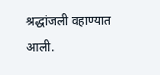श्रद्धांजली वहाण्यात आली.